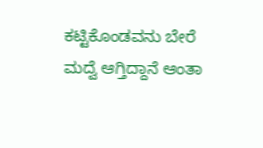ಕಟ್ಟಿಕೊಂಡವನು‌ ಬೇರೆ ಮದ್ವೆ ಆಗ್ತಿದ್ದಾನೆ ಆಂತಾ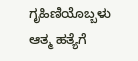ಗೃಹಿಣಿಯೊಬ್ಬಳು ಆತ್ಮ ಹತ್ಯೆಗೆ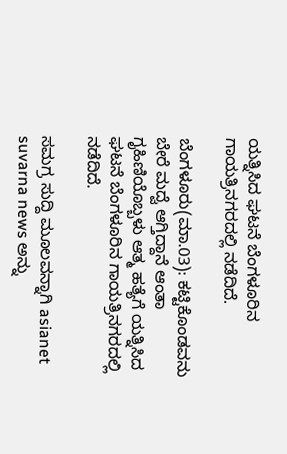ಯತ್ನಿಸಿದ ಘಟನೆ ಬೆಂಗಳೂರಿನ ಗಾಯತ್ರಿನಗರದಲ್ಲಿ ನಡೆದಿದೆ.

ಬೆಂಗಳೂರು(ಮಾ.03): ಕಟ್ಟಿಕೊಂಡವನು‌ ಬೇರೆ ಮದ್ವೆ ಆಗ್ತಿದ್ದಾನೆ ಆಂತಾ ಗೃಹಿಣಿಯೊಬ್ಬಳು ಆತ್ಮ ಹತ್ಯೆಗೆ ಯತ್ನಿಸಿದ ಘಟನೆ ಬೆಂಗಳೂರಿನ ಗಾಯತ್ರಿನಗರದಲ್ಲಿ ನಡೆದಿದೆ.

ಸಮಗ್ರ ಸುದ್ದಿ ಮೂಲವನ್ನಾಗಿ asianet suvarna news ಅನ್ನು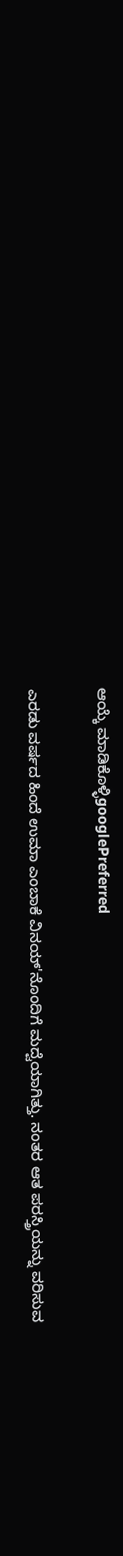ಆಯ್ಕೆ ಮಾಡಿಕೊಳ್ಳಿgooglePreferred

ಎರಡು ವರ್ಷದ ಹಿಂದೆ ಉಮಾ ಎಂಬಾಕೆ ವಿನಯ್'ನೊಂದಿಗೆ ಮದ್ವೆಯಾಗಿತ್ತು. ನಂತರ ಆತ ಪರಸ್ತ್ರಿಯನ್ನು ವರಿಸುವ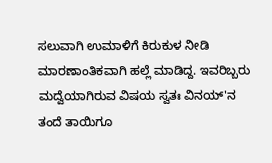ಸಲುವಾಗಿ ಉಮಾಳಿಗೆ ಕಿರುಕುಳ ನೀಡಿ ಮಾರಣಾಂತಿಕವಾಗಿ ಹಲ್ಲೆ ಮಾಡಿದ್ದ. ಇವರಿಬ್ಬರು ಮದ್ವೆಯಾಗಿರುವ ವಿಷಯ ಸ್ವತಃ ವಿನಯ್'ನ ತಂದೆ ತಾಯಿಗೂ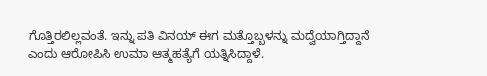ಗೊತ್ತಿರಲಿಲ್ಲವಂತೆ. ಇನ್ನು ಪತಿ ವಿನಯ್ ಈಗ ಮತ್ತೊಬ್ಬಳನ್ನು ಮದ್ವೆಯಾಗ್ತಿದ್ದಾನೆ ಎಂದು ಆರೋಪಿಸಿ ಉಮಾ ಆತ್ಮಹತ್ಯೆಗೆ ಯತ್ನಿಸಿದ್ದಾಳೆ.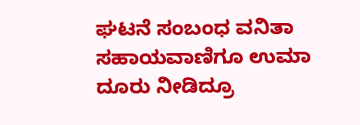ಘಟನೆ ಸಂಬಂಧ ವನಿತಾ ಸಹಾಯವಾಣಿಗೂ ಉಮಾ ದೂರು ನೀಡಿದ್ರೂ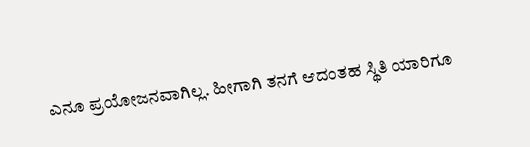ಎನೂ ಪ್ರಯೋಜನವಾಗಿಲ್ಲ. ಹೀಗಾಗಿ ತನಗೆ ಆದಂತಹ ಸ್ಥಿತಿ ಯಾರಿಗೂ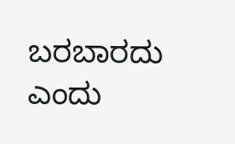ಬರಬಾರದು ಎಂದು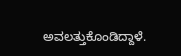ಅವಲತ್ತುಕೊಂಡಿದ್ದಾಳೆ.